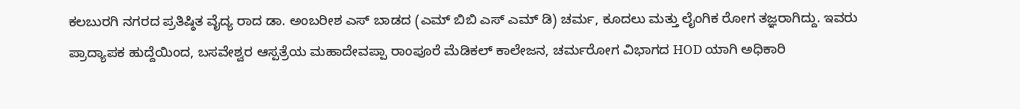ಕಲಬುರಗಿ ನಗರದ ಪ್ರತಿಷ್ಠಿತ ವೈದ್ಯ ರಾದ ಡಾ. ಅಂಬರೀಶ ಎಸ್ ಬಾಡದ (ಎಮ್ ಬಿಬಿ ಎಸ್ ಎಮ್ ಡಿ) ಚರ್ಮ, ಕೂದಲು ಮತ್ತು ಲೈಂಗಿಕ ರೋಗ ತಜ್ಞರಾಗಿದ್ದು. ಇವರು ಪ್ರಾದ್ಯಾಪಕ ಹುದ್ದೆಯಿಂದ, ಬಸವೇಶ್ವರ ಆಸ್ಪತ್ರೆಯ ಮಹಾದೇವಪ್ಪಾ ರಾಂಪೂರೆ ಮೆಡಿಕಲ್ ಕಾಲೇಜನ, ಚರ್ಮರೋಗ ವಿಭಾಗದ HOD ಯಾಗಿ ಅಧಿಕಾರಿ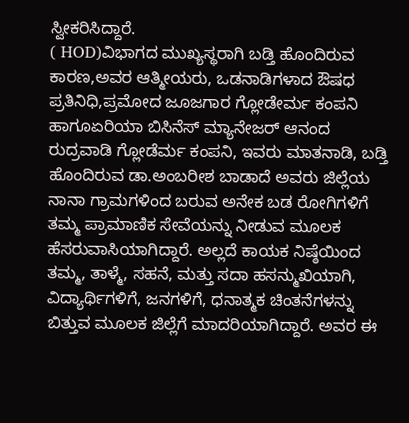ಸ್ವೀಕರಿಸಿದ್ದಾರೆ.
( HOD)ವಿಭಾಗದ ಮುಖ್ಯಸ್ಥರಾಗಿ ಬಡ್ತಿ ಹೊಂದಿರುವ ಕಾರಣ,ಅವರ ಆತ್ಮೀಯರು, ಒಡನಾಡಿಗಳಾದ ಔಷಧ ಪ್ರತಿನಿಧಿ,ಪ್ರಮೋದ ಜೂಜಗಾರ ಗ್ಲೋಡೇರ್ಮ ಕಂಪನಿ ಹಾಗೂಏರಿಯಾ ಬಿಸಿನೆಸ್ ಮ್ಯಾನೇಜರ್ ಆನಂದ ರುದ್ರವಾಡಿ ಗ್ಲೋಡೆರ್ಮ ಕಂಪನಿ, ಇವರು ಮಾತನಾಡಿ, ಬಡ್ತಿ ಹೊಂದಿರುವ ಡಾ.ಅಂಬರೀಶ ಬಾಡಾದೆ ಅವರು ಜಿಲ್ಲೆಯ ನಾನಾ ಗ್ರಾಮಗಳಿಂದ ಬರುವ ಅನೇಕ ಬಡ ರೋಗಿಗಳಿಗೆ ತಮ್ಮ ಪ್ರಾಮಾಣಿಕ ಸೇವೆಯನ್ನು ನೀಡುವ ಮೂಲಕ ಹೆಸರುವಾಸಿಯಾಗಿದ್ದಾರೆ. ಅಲ್ಲದೆ ಕಾಯಕ ನಿಷ್ಠೆಯಿಂದ ತಮ್ಮ, ತಾಳ್ಮೆ, ಸಹನೆ, ಮತ್ತು ಸದಾ ಹಸನ್ಮುಖಿಯಾಗಿ, ವಿದ್ಯಾರ್ಥಿಗಳಿಗೆ, ಜನಗಳಿಗೆ, ಧನಾತ್ಮಕ ಚಿಂತನೆಗಳನ್ನು ಬಿತ್ತುವ ಮೂಲಕ ಜಿಲ್ಲೆಗೆ ಮಾದರಿಯಾಗಿದ್ದಾರೆ. ಅವರ ಈ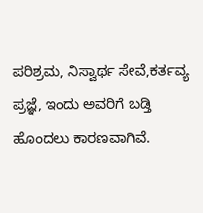ಪರಿಶ್ರಮ, ನಿಸ್ವಾರ್ಥ ಸೇವೆ,ಕರ್ತವ್ಯ ಪ್ರಜ್ಞೆ, ಇಂದು ಅವರಿಗೆ ಬಡ್ತಿ ಹೊಂದಲು ಕಾರಣವಾಗಿವೆ.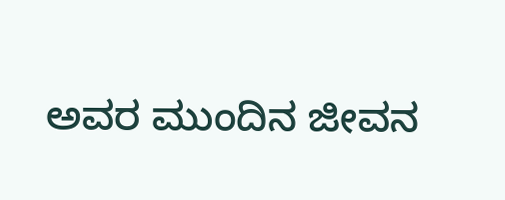ಅವರ ಮುಂದಿನ ಜೀವನ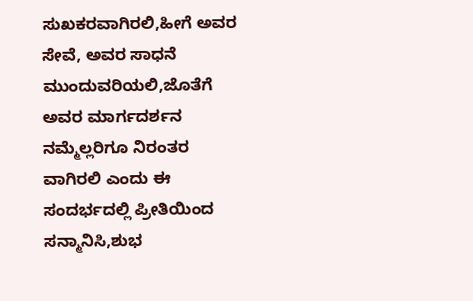ಸುಖಕರವಾಗಿರಲಿ,ಹೀಗೆ ಅವರ ಸೇವೆ, ಅವರ ಸಾಧನೆ ಮುಂದುವರಿಯಲಿ,ಜೊತೆಗೆ ಅವರ ಮಾರ್ಗದರ್ಶನ ನಮ್ಮೆಲ್ಲರಿಗೂ ನಿರಂತರ ವಾಗಿರಲಿ ಎಂದು ಈ ಸಂದರ್ಭದಲ್ಲಿ ಪ್ರೀತಿಯಿಂದ ಸನ್ಮಾನಿಸಿ,ಶುಭ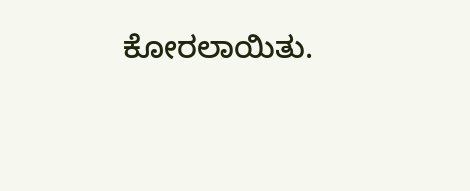ಕೋರಲಾಯಿತು.